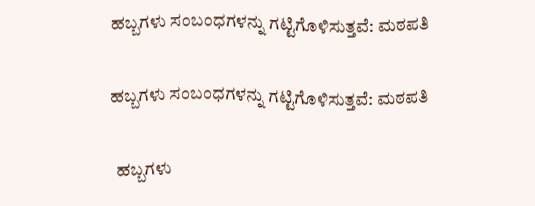ಹಬ್ಬಗಳು ಸಂಬಂಧಗಳನ್ನು ಗಟ್ಟಿಗೊಳಿಸುತ್ತವೆ: ಮಠಪತಿ

ಹಬ್ಬಗಳು ಸಂಬಂಧಗಳನ್ನು ಗಟ್ಟಿಗೊಳಿಸುತ್ತವೆ: ಮಠಪತಿ

  ಹಬ್ಬಗಳು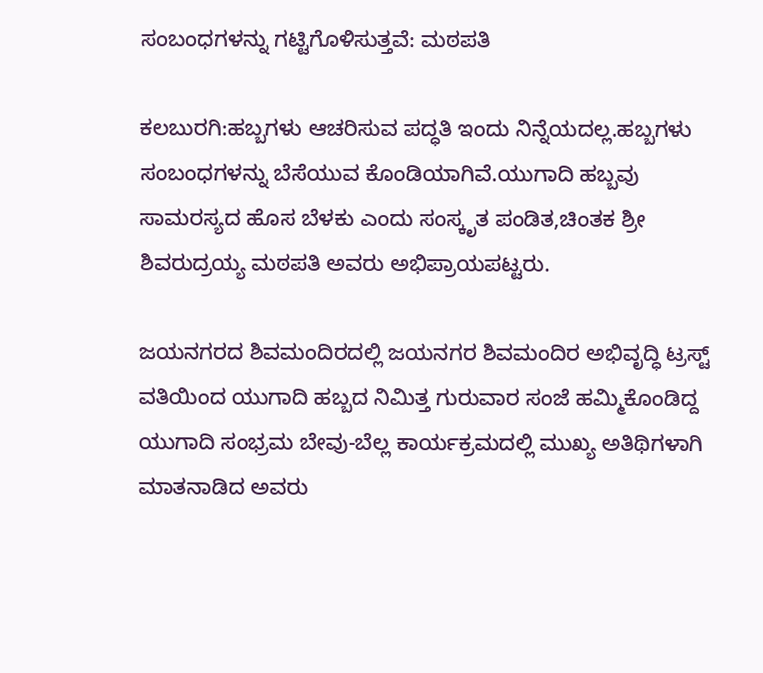ಸಂಬಂಧಗಳನ್ನು ಗಟ್ಟಿಗೊಳಿಸುತ್ತವೆ: ಮಠಪತಿ

ಕಲಬುರಗಿ:ಹಬ್ಬಗಳು ಆಚರಿಸುವ ಪದ್ಧತಿ ಇಂದು ನಿನ್ನೆಯದಲ್ಲ.ಹಬ್ಬಗಳು ಸಂಬಂಧಗಳನ್ನು ಬೆಸೆಯುವ ಕೊಂಡಿಯಾಗಿವೆ.ಯುಗಾದಿ ಹಬ್ಬವು ಸಾಮರಸ್ಯದ ಹೊಸ ಬೆಳಕು ಎಂದು ಸಂಸ್ಕೃತ ಪಂಡಿತ,ಚಿಂತಕ ಶ್ರೀ ಶಿವರುದ್ರಯ್ಯ ಮಠಪತಿ ಅವರು ಅಭಿಪ್ರಾಯಪಟ್ಟರು.

ಜಯನಗರದ ಶಿವಮಂದಿರದಲ್ಲಿ ಜಯನಗರ ಶಿವಮಂದಿರ ಅಭಿವೃದ್ಧಿ ಟ್ರಸ್ಟ್ ವತಿಯಿಂದ ಯುಗಾದಿ ಹಬ್ಬದ ನಿಮಿತ್ತ ಗುರುವಾರ ಸಂಜೆ ಹಮ್ಮಿಕೊಂಡಿದ್ದ ಯುಗಾದಿ ಸಂಭ್ರಮ ಬೇವು-ಬೆಲ್ಲ ಕಾರ್ಯಕ್ರಮದಲ್ಲಿ ಮುಖ್ಯ ಅತಿಥಿಗಳಾಗಿ ಮಾತನಾಡಿದ ಅವರು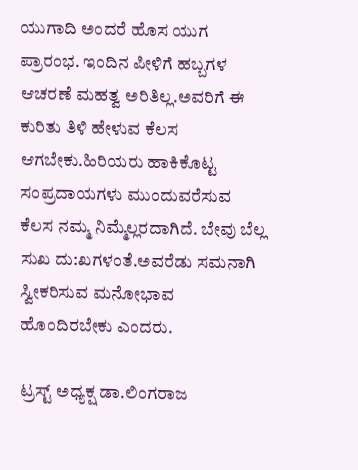ಯುಗಾದಿ ಅಂದರೆ ಹೊಸ ಯುಗ ಪ್ರಾರಂಭ. ಇಂದಿನ ಪೀಳಿಗೆ ಹಬ್ಬಗಳ ಆಚರಣೆ ಮಹತ್ವ ಅರಿತಿಲ್ಲ.ಅವರಿಗೆ ಈ ಕುರಿತು ತಿಳಿ ಹೇಳುವ ಕೆಲಸ ಆಗಬೇಕು.ಹಿರಿಯರು ಹಾಕಿಕೊಟ್ಟ ಸಂಪ್ರದಾಯಗಳು ಮುಂದುವರೆಸುವ ಕೆಲಸ ನಮ್ಮ ನಿಮ್ಮೆಲ್ಲರದಾಗಿದೆ. ಬೇವು ಬೆಲ್ಲ ಸುಖ ದು:ಖಗಳಂತೆ.ಅವರೆಡು ಸಮನಾಗಿ ಸ್ವೀಕರಿಸುವ ಮನೋಭಾವ ಹೊಂದಿರಬೇಕು ಎಂದರು.

ಟ್ರಸ್ಟ್ ಅಧ್ಯಕ್ಷ ಡಾ.ಲಿಂಗರಾಜ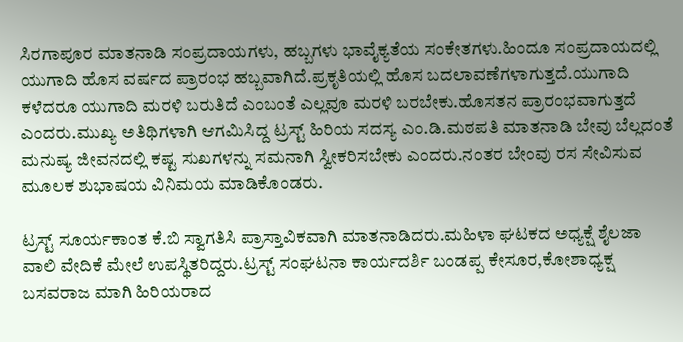ಸಿರಗಾಪೂರ ಮಾತನಾಡಿ ಸಂಪ್ರದಾಯಗಳು, ಹಬ್ಬಗಳು ಭಾವೈಕ್ಯತೆಯ ಸಂಕೇತಗಳು.ಹಿಂದೂ ಸಂಪ್ರದಾಯದಲ್ಲಿ ಯುಗಾದಿ ಹೊಸ ವರ್ಷದ ಪ್ರಾರಂಭ ಹಬ್ಬವಾಗಿದೆ.ಪ್ರಕೃತಿಯಲ್ಲಿ ಹೊಸ ಬದಲಾವಣೆಗಳಾಗುತ್ತದೆ.ಯುಗಾದಿ ಕಳೆದರೂ ಯುಗಾದಿ ಮರಳಿ ಬರುತಿದೆ ಎಂಬಂತೆ ಎಲ್ಲವೂ ಮರಳಿ ಬರಬೇಕು.ಹೊಸತನ ಪ್ರಾರಂಭವಾಗುತ್ತದೆ ಎಂದರು.ಮುಖ್ಯ ಅತಿಥಿಗಳಾಗಿ ಆಗಮಿಸಿದ್ದ ಟ್ರಸ್ಟ್ ಹಿರಿಯ ಸದಸ್ಯ ಎಂ.ಡಿ.ಮಠಪತಿ ಮಾತನಾಡಿ ಬೇವು ಬೆಲ್ಲದಂತೆ ಮನುಷ್ಯ ಜೀವನದಲ್ಲಿ ಕಷ್ಟ ಸುಖಗಳನ್ನು ಸಮನಾಗಿ ಸ್ವೀಕರಿಸಬೇಕು ಎಂದರು.ನಂತರ ಬೇಂವು ರಸ ಸೇವಿಸುವ ಮೂಲಕ ಶುಭಾಷಯ ವಿನಿಮಯ ಮಾಡಿಕೊಂಡರು.

ಟ್ರಸ್ಟ್ ಸೂರ್ಯಕಾಂತ ಕೆ.ಬಿ ಸ್ವಾಗತಿಸಿ ಪ್ರಾಸ್ತಾವಿಕವಾಗಿ ಮಾತನಾಡಿದರು.ಮಹಿಳಾ ಘಟಕದ ಅಧ್ಯಕ್ಷೆ ಶೈಲಜಾ ವಾಲಿ ವೇದಿಕೆ ಮೇಲೆ ಉಪಸ್ಥಿತರಿದ್ದರು.ಟ್ರಸ್ಟ್ ಸಂಘಟನಾ ಕಾರ್ಯದರ್ಶಿ ಬಂಡಪ್ಪ ಕೇಸೂರ,ಕೋಶಾಧ್ಯಕ್ಷ ಬಸವರಾಜ ಮಾಗಿ ಹಿರಿಯರಾದ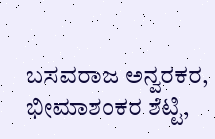ಬಸವರಾಜ ಅನ್ವರಕರ, ಭೀಮಾಶಂಕರ ಶೆಟ್ಟಿ,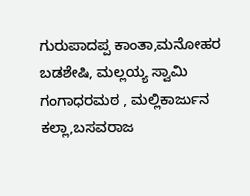ಗುರುಪಾದಪ್ಪ ಕಾಂತಾ,ಮನೋಹರ ಬಡಶೇಷಿ, ಮಲ್ಲಯ್ಯ ಸ್ವಾಮಿ ಗಂಗಾಧರಮಠ , ಮಲ್ಲಿಕಾರ್ಜುನ ಕಲ್ಲಾ,ಬಸವರಾಜ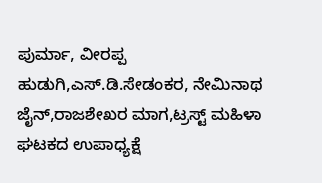ಪುರ್ಮಾ, ವೀರಪ್ಪ ಹುಡುಗಿ,ಎಸ್.ಡಿ.ಸೇಡಂಕರ, ನೇಮಿನಾಥ ಜೈನ್,ರಾಜಶೇಖರ ಮಾಗ,ಟ್ರಸ್ಟ್ ಮಹಿಳಾ ಘಟಕದ ಉಪಾಧ್ಯಕ್ಷೆ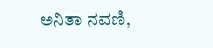ಅನಿತಾ ನವಣಿ,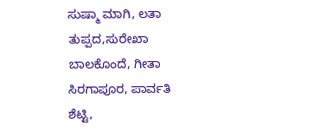ಸುಷ್ಮಾ ಮಾಗಿ, ಲತಾ ತುಪ್ಪದ,ಸುರೇಖಾ ಬಾಲಕೊಂದೆ, ಗೀತಾ ಸಿರಗಾಪೂರ, ಪಾರ್ವತಿ ಶೆಟ್ಟಿ,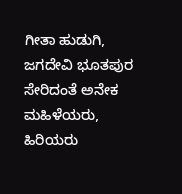ಗೀತಾ ಹುಡುಗಿ, ಜಗದೇವಿ ಭೂತಪುರ ಸೇರಿದಂತೆ ಅನೇಕ ಮಹಿಳೆಯರು, ಹಿರಿಯರು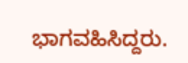ಭಾಗವಹಿಸಿದ್ದರು.